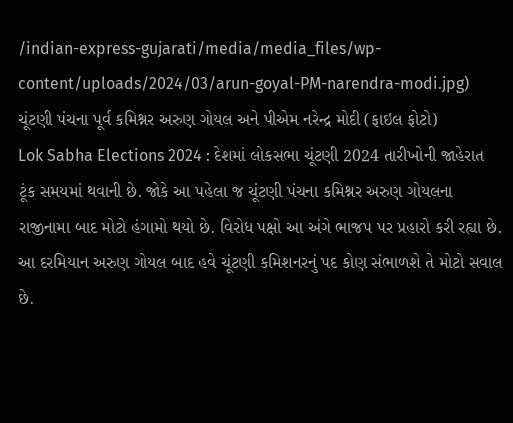/indian-express-gujarati/media/media_files/wp-content/uploads/2024/03/arun-goyal-PM-narendra-modi.jpg)
ચૂંટણી પંચના પૂર્વ કમિશ્નર અરુણ ગોયલ અને પીએમ નરેન્દ્ર મોદી (ફાઇલ ફોટો)
Lok Sabha Elections 2024 : દેશમાં લોકસભા ચૂંટણી 2024 તારીખોની જાહેરાત ટૂંક સમયમાં થવાની છે. જોકે આ પહેલા જ ચૂંટણી પંચના કમિશ્નર અરુણ ગોયલના રાજીનામા બાદ મોટો હંગામો થયો છે. વિરોધ પક્ષો આ અંગે ભાજપ પર પ્રહારો કરી રહ્યા છે. આ દરમિયાન અરુણ ગોયલ બાદ હવે ચૂંટણી કમિશનરનું પદ કોણ સંભાળશે તે મોટો સવાલ છે.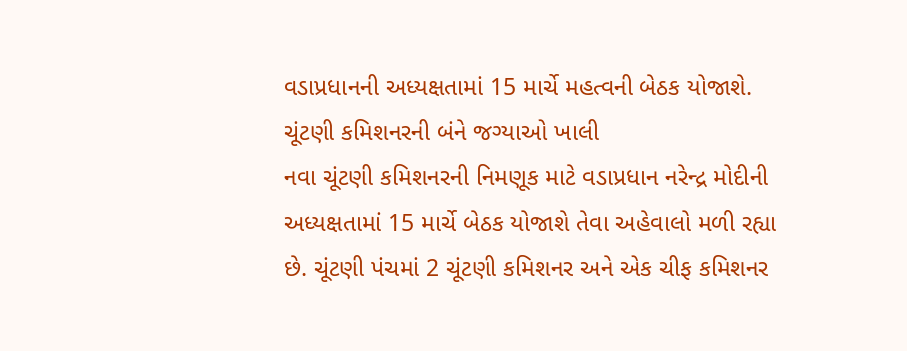વડાપ્રધાનની અધ્યક્ષતામાં 15 માર્ચે મહત્વની બેઠક યોજાશે.
ચૂંટણી કમિશનરની બંને જગ્યાઓ ખાલી
નવા ચૂંટણી કમિશનરની નિમણૂક માટે વડાપ્રધાન નરેન્દ્ર મોદીની અધ્યક્ષતામાં 15 માર્ચે બેઠક યોજાશે તેવા અહેવાલો મળી રહ્યા છે. ચૂંટણી પંચમાં 2 ચૂંટણી કમિશનર અને એક ચીફ કમિશનર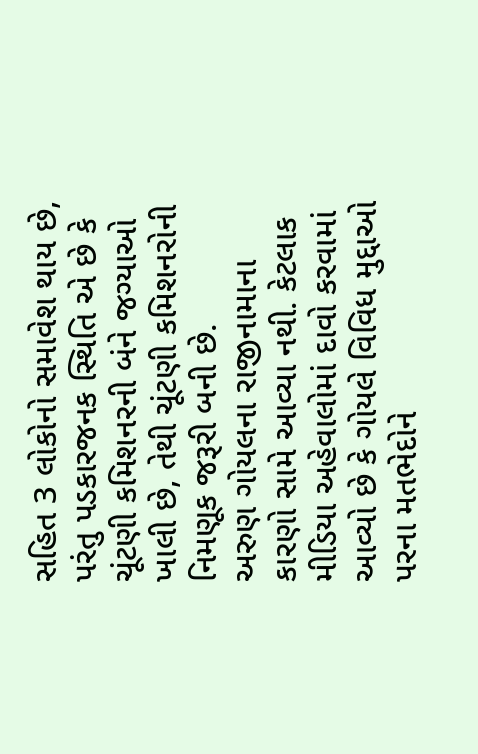સહિત 3 લોકોનો સમાવેશ થાય છે, પરંતુ પડકારજનક સ્થિતિ એ છે કે ચૂંટણી કમિશનરની બંને જગ્યાઓ ખાલી છે, તેથી ચૂંટણી કમિશનરોની નિમણૂક જરૂરી બની છે.
અરુણ ગોયલના રાજીનામાના કારણો સામે આવ્યા નથી. કેટલાક મીડિયા અહેવાલોમાં દાવો કરવામાં આવ્યો છે કે ગોયલે વિવિધ મુદ્દાઓ પરના મતભેદોને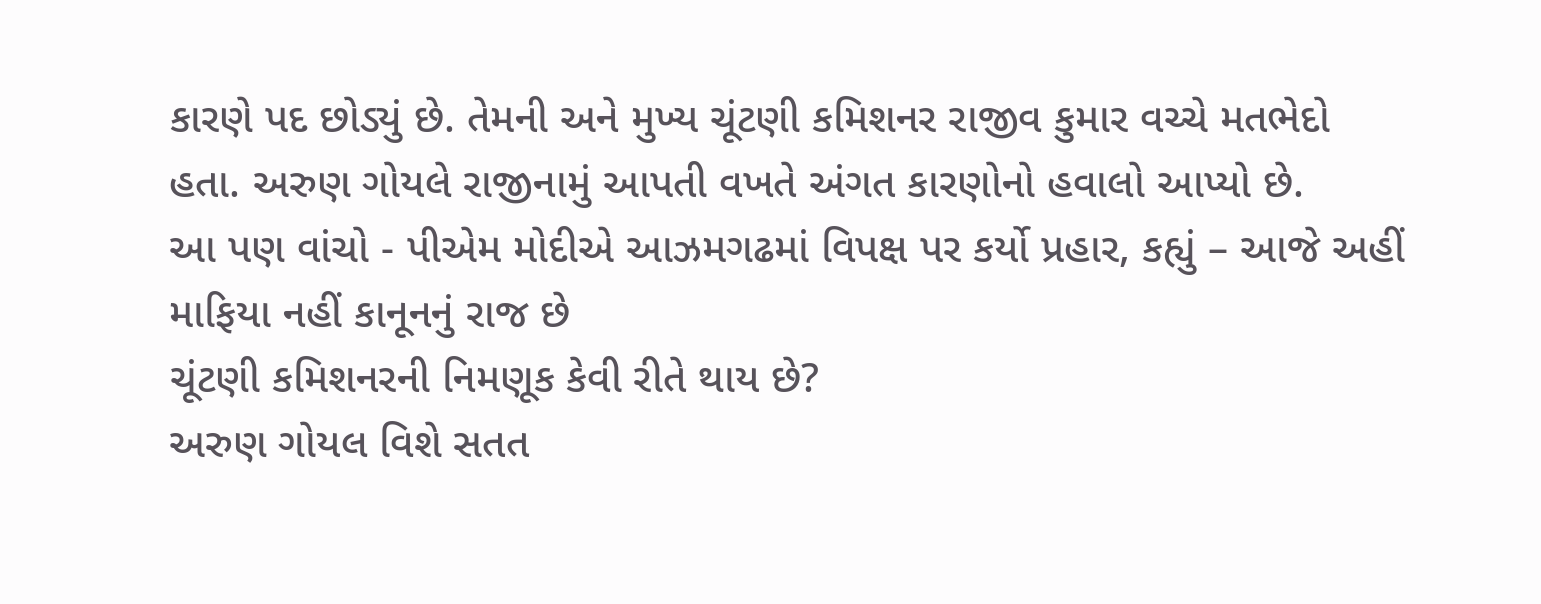કારણે પદ છોડ્યું છે. તેમની અને મુખ્ય ચૂંટણી કમિશનર રાજીવ કુમાર વચ્ચે મતભેદો હતા. અરુણ ગોયલે રાજીનામું આપતી વખતે અંગત કારણોનો હવાલો આપ્યો છે.
આ પણ વાંચો - પીએમ મોદીએ આઝમગઢમાં વિપક્ષ પર કર્યો પ્રહાર, કહ્યું – આજે અહીં માફિયા નહીં કાનૂનનું રાજ છે
ચૂંટણી કમિશનરની નિમણૂક કેવી રીતે થાય છે?
અરુણ ગોયલ વિશે સતત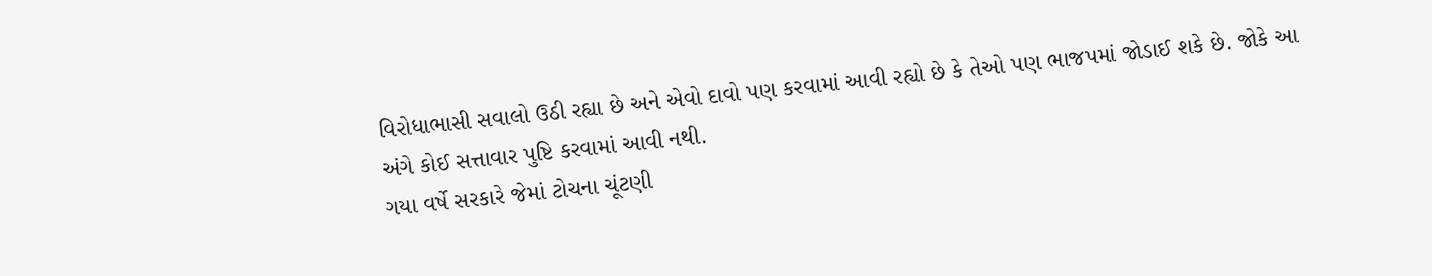વિરોધાભાસી સવાલો ઉઠી રહ્યા છે અને એવો દાવો પણ કરવામાં આવી રહ્યો છે કે તેઓ પણ ભાજપમાં જોડાઈ શકે છે. જોકે આ અંગે કોઈ સત્તાવાર પુષ્ટિ કરવામાં આવી નથી.
ગયા વર્ષે સરકારે જેમાં ટોચના ચૂંટણી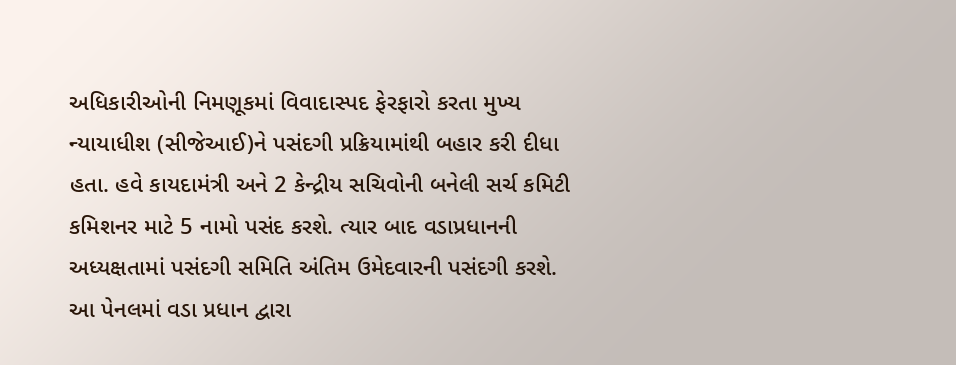અધિકારીઓની નિમણૂકમાં વિવાદાસ્પદ ફેરફારો કરતા મુખ્ય ન્યાયાધીશ (સીજેઆઈ)ને પસંદગી પ્રક્રિયામાંથી બહાર કરી દીધા હતા. હવે કાયદામંત્રી અને 2 કેન્દ્રીય સચિવોની બનેલી સર્ચ કમિટી કમિશનર માટે 5 નામો પસંદ કરશે. ત્યાર બાદ વડાપ્રધાનની અધ્યક્ષતામાં પસંદગી સમિતિ અંતિમ ઉમેદવારની પસંદગી કરશે. આ પેનલમાં વડા પ્રધાન દ્વારા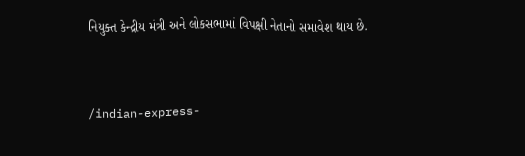નિયુક્ત કેન્દ્રીય મંત્રી અને લોકસભામાં વિપક્ષી નેતાનો સમાવેશ થાય છે.


/indian-express-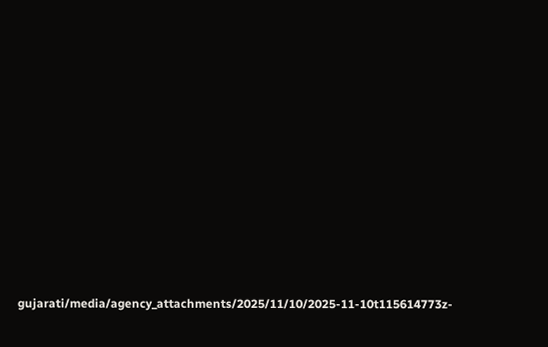gujarati/media/agency_attachments/2025/11/10/2025-11-10t115614773z-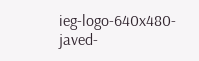ieg-logo-640x480-javed-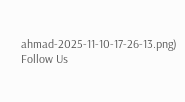ahmad-2025-11-10-17-26-13.png)
Follow Us